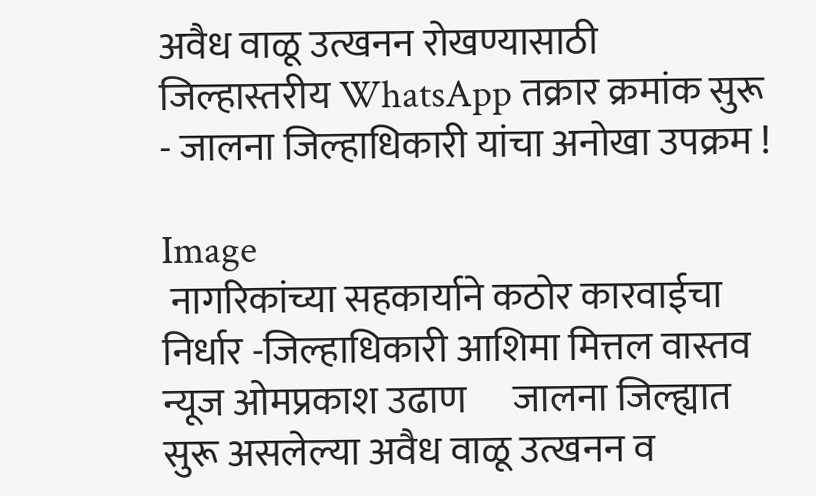अवैध वाळू उत्खनन रोखण्यासाठी जिल्हास्तरीय WhatsApp तक्रार क्रमांक सुरू - जालना जिल्हाधिकारी यांचा अनोखा उपक्रम !

Image
 नागरिकांच्या सहकार्याने कठोर कारवाईचा निर्धार -जिल्हाधिकारी आशिमा मित्तल वास्तव न्यूज ओमप्रकाश उढाण      जालना जिल्ह्यात सुरू असलेल्या अवैध वाळू उत्खनन व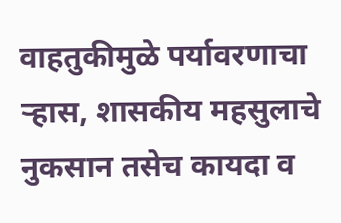वाहतुकीमुळे पर्यावरणाचा ऱ्हास, शासकीय महसुलाचे नुकसान तसेच कायदा व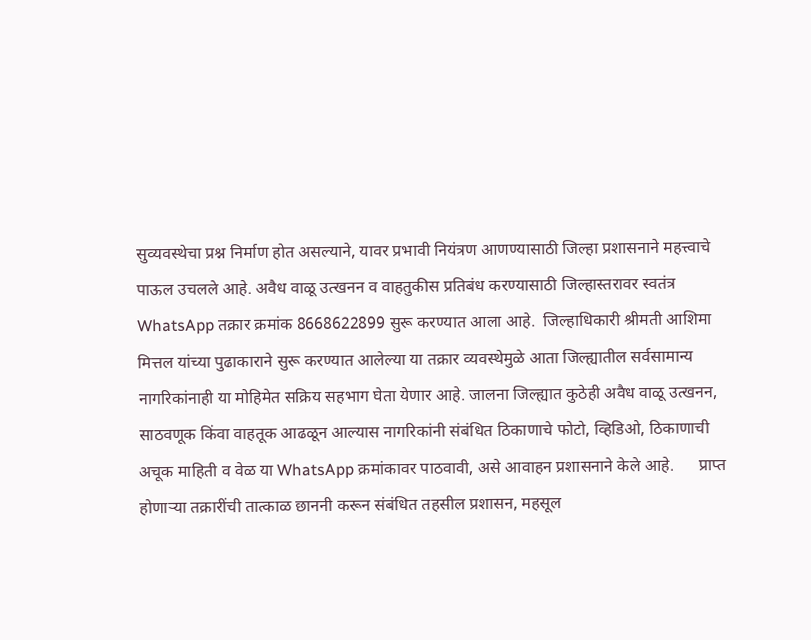सुव्यवस्थेचा प्रश्न निर्माण होत असल्याने, यावर प्रभावी नियंत्रण आणण्यासाठी जिल्हा प्रशासनाने महत्त्वाचे पाऊल उचलले आहे. अवैध वाळू उत्खनन व वाहतुकीस प्रतिबंध करण्यासाठी जिल्हास्तरावर स्वतंत्र WhatsApp तक्रार क्रमांक 8668622899 सुरू करण्यात आला आहे.  जिल्हाधिकारी श्रीमती आशिमा मित्तल यांच्या पुढाकाराने सुरू करण्यात आलेल्या या तक्रार व्यवस्थेमुळे आता जिल्ह्यातील सर्वसामान्य नागरिकांनाही या मोहिमेत सक्रिय सहभाग घेता येणार आहे. जालना जिल्ह्यात कुठेही अवैध वाळू उत्खनन, साठवणूक किंवा वाहतूक आढळून आल्यास नागरिकांनी संबंधित ठिकाणाचे फोटो, व्हिडिओ, ठिकाणाची अचूक माहिती व वेळ या WhatsApp क्रमांकावर पाठवावी, असे आवाहन प्रशासनाने केले आहे.      प्राप्त होणाऱ्या तक्रारींची तात्काळ छाननी करून संबंधित तहसील प्रशासन, महसूल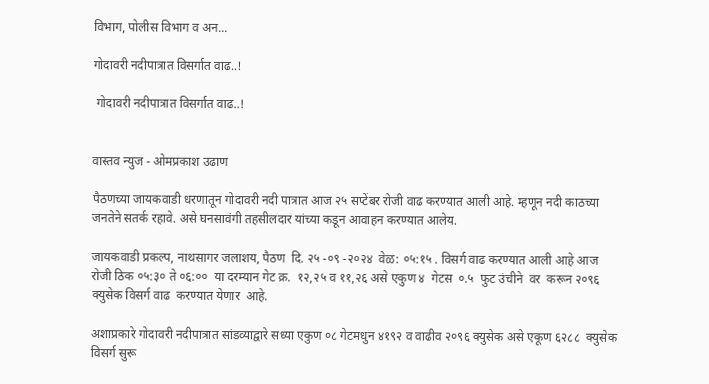विभाग, पोलीस विभाग व अन...

गोदावरी नदीपात्रात विसर्गात वाढ..!

 गोदावरी नदीपात्रात विसर्गात वाढ..!


वास्तव न्युज - ओमप्रकाश उढाण

पैठणच्या जायकवाडी धरणातून गोदावरी नदी पात्रात आज २५ सप्टेंबर रोजी वाढ करण्यात आली आहे. म्हणून नदी काठच्या जनतेने सतर्क रहावे. असे घनसावंगी तहसीलदार यांच्या कडून आवाहन करण्यात आलेय.

जायकवाडी प्रकल्प, नाथसागर जलाशय, पैठण  दि. २५ -०९ -२०२४  वेळ: ०५:१५ . विसर्ग वाढ करण्यात आली आहे आज रोजी ठिक ०५:३० ते ०६:००  या दरम्यान गेट क्र.  १२,२५ व ११,२६ असे एकुण ४  गेटस  ०.५  फुट उंचीने  वर  करून २०९६  क्युसेक विसर्ग वाढ  करण्यात येणार  आहे.

अशाप्रकारे गोदावरी नदीपात्रात सांडव्याद्वारे सध्या एकुण ०८ गेटमधुन ४१९२ व वाढीव २०९६ क्युसेक असे एकूण ६२८८  क्युसेक विसर्ग सुरू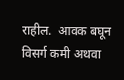राहील.  आवक बघून विसर्ग कमी अथवा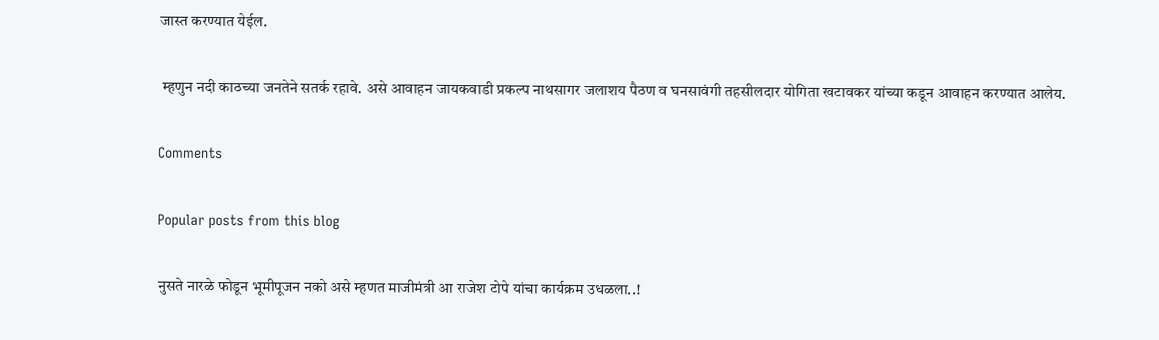जास्त करण्यात येईल.

 म्हणुन नदी काठच्या जनतेने सतर्क रहावे. असे आवाहन जायकवाडी प्रकल्प नाथसागर जलाशय पैठण व घनसावंगी तहसीलदार योगिता खटावकर यांच्या कडून आवाहन करण्यात आलेय.

Comments

Popular posts from this blog

नुसते नारळे फोडून भूमीपूजन नको असे म्हणत माजीमंत्री आ राजेश टोपे यांचा कार्यक्रम उधळला..!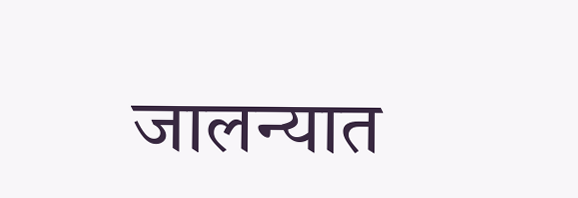जालन्यात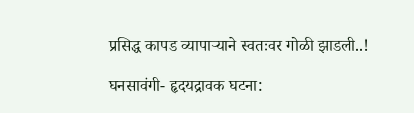प्रसिद्ध कापड व्यापाऱ्याने स्वतःवर गोळी झाडली..!

घनसावंगी- हृदयद्रावक घटना: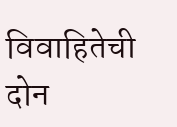विवाहितेची दोन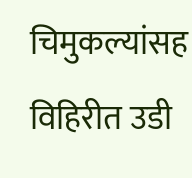चिमुकल्यांसह विहिरीत उडी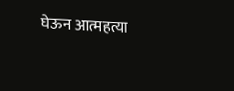घेऊन आत्महत्या